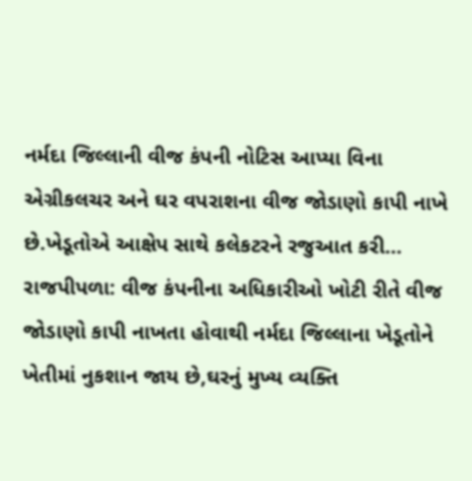નર્મદા જિલ્લાની વીજ કંપની નોટિસ આપ્યા વિના એગ્રીકલચર અને ઘર વપરાશના વીજ જોડાણો કાપી નાખે છે.ખેડૂતોએ આક્ષેપ સાથે કલેકટરને રજુઆત કરી…
રાજપીપળા: વીજ કંપનીના અધિકારીઓ ખોટી રીતે વીજ જોડાણો કાપી નાખતા હોવાથી નર્મદા જિલ્લાના ખેડૂતોને ખેતીમાં નુકશાન જાય છે,ઘરનું મુખ્ય વ્યક્તિ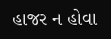હાજર ન હોવા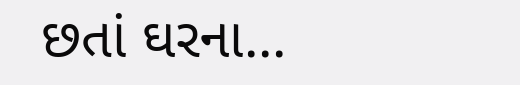છતાં ઘરના...